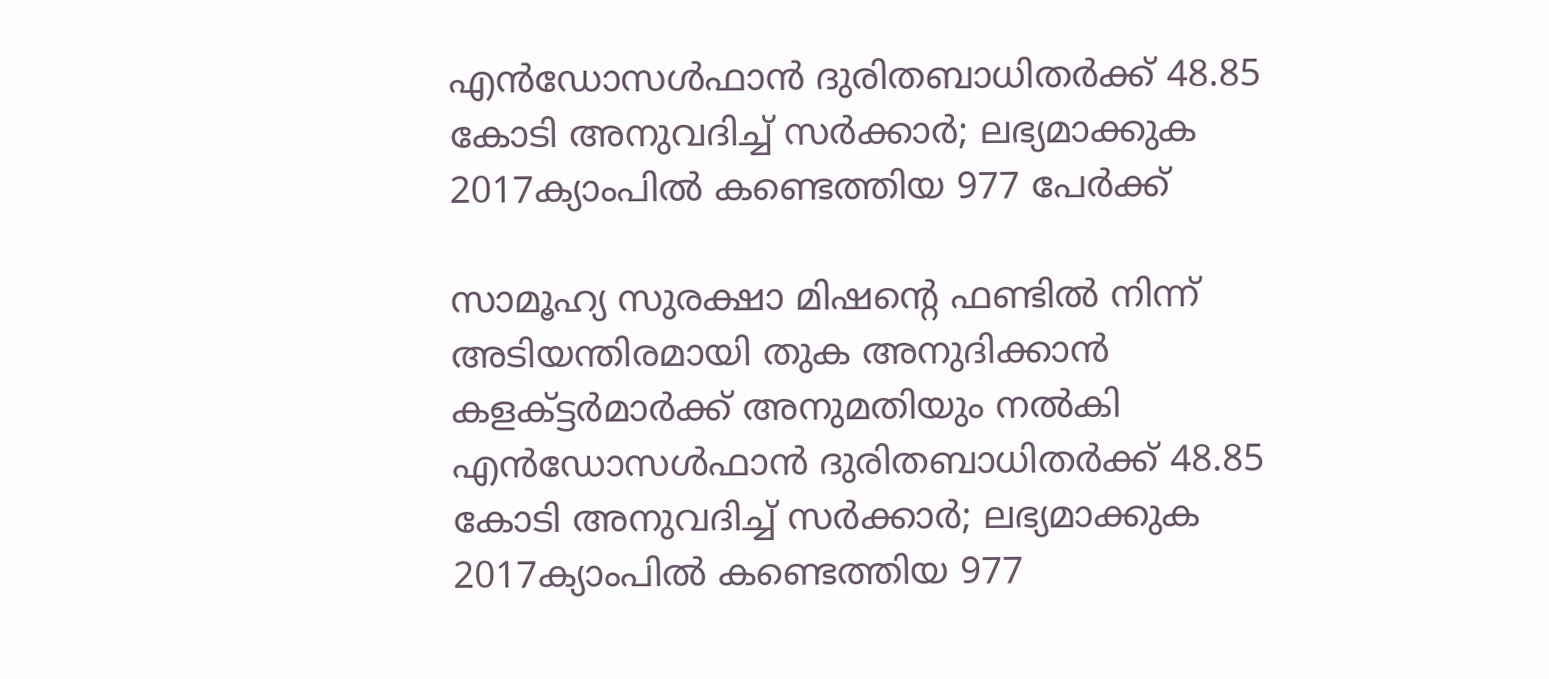എൻഡോസൾഫാൻ ദുരിതബാധിതർക്ക് 48.85 കോടി അനുവദിച്ച് സർക്കാർ; ലഭ്യമാക്കുക 2017ക്യാംപിൽ കണ്ടെത്തിയ 977 പേർക്ക്

സാമൂഹ്യ സുരക്ഷാ മിഷൻ്റെ ഫണ്ടിൽ നിന്ന് അടിയന്തിരമായി തുക അനുദിക്കാൻ കളക്ട്ടർമാർക്ക് അനുമതിയും നൽകി
എൻഡോസൾഫാൻ ദുരിതബാധിതർക്ക് 48.85 കോടി അനുവദിച്ച് സർക്കാർ; ലഭ്യമാക്കുക 2017ക്യാംപിൽ കണ്ടെത്തിയ 977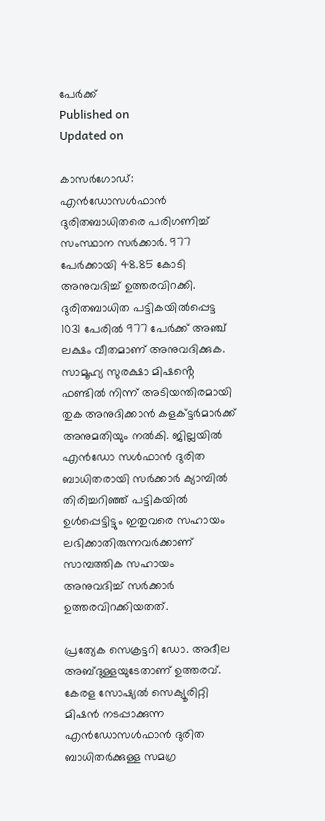പേർക്ക്
Published on
Updated on

കാസർഗോഡ്: എൻഡോസൾഫാൻ ദുരിതബാധിതരെ പരിഗണിച്ച് സംസ്ഥാന സർക്കാർ. 977 പേർക്കായി 48.85 കോടി അനുവദിച്ച് ഉത്തരവിറക്കി. ദുരിതബാധിത പട്ടികയിൽപ്പെട്ട 1031 പേരിൽ 977 പേർക്ക് അഞ്ച് ലക്ഷം വീതമാണ് അനുവദിക്കുക. സാമൂഹ്യ സുരക്ഷാ മിഷൻ്റെ ഫണ്ടിൽ നിന്ന് അടിയന്തിരമായി തുക അനുദിക്കാൻ കളക്ട്ടർമാർക്ക് അനുമതിയും നൽകി. ജില്ലയിൽ എൻഡോ സൾഫാൻ ദുരിത ബാധിതരായി സർക്കാർ ക്യാമ്പിൽ തിരിച്ചറിഞ്ഞ് പട്ടികയിൽ ഉൾപ്പെട്ടിട്ടും ഇതുവരെ സഹായം ലഭിക്കാതിരുന്നവർക്കാണ് സാമ്പത്തിക സഹായം അനുവദിച്ച് സർക്കാർ ഉത്തരവിറക്കിയതത്.

പ്രത്യേക സെക്രട്ടറി ഡോ. അദീല അബ്ദുള്ളയുടേതാണ് ഉത്തരവ്. കേരള സോഷ്യൽ സെക്യൂരിറ്റി മിഷൻ നടപ്പാക്കുന്ന എൻഡോസൾഫാൻ ദുരിത ബാധിതർക്കുള്ള സമഗ്ര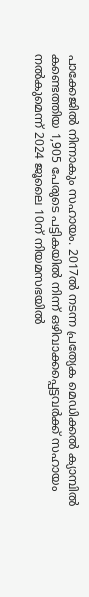പാക്കേജിൽ നിന്നാകും സഹായം. 2017ൽ നടന്ന പ്രത്യേക മെഡിക്കൽ ക്യാമ്പിൽ കണ്ടെത്തിയ 1,905 പേരുടെ പട്ടികയിൽ നിന്ന് ഒഴിവാക്കപ്പെട്ടവർക്ക് സഹായം നൽകുമെന്ന് 2024 ജൂലൈ 10ന് നിയമസഭയിൽ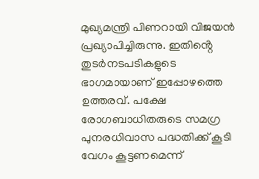മുഖ്യമന്ത്രി പിണറായി വിജയൻ പ്രഖ്യാപിച്ചിരുന്നു. ഇതിൻ്റെ തുടർനടപടികളുടെ ഭാഗമായാണ് ഇപ്പോഴത്തെ ഉത്തരവ്. പക്ഷേ രോഗബാധിതരുടെ സമഗ്ര പുനരധിവാസ പദ്ധതിക്ക് കൂടി വേഗം കൂട്ടണമെന്ന്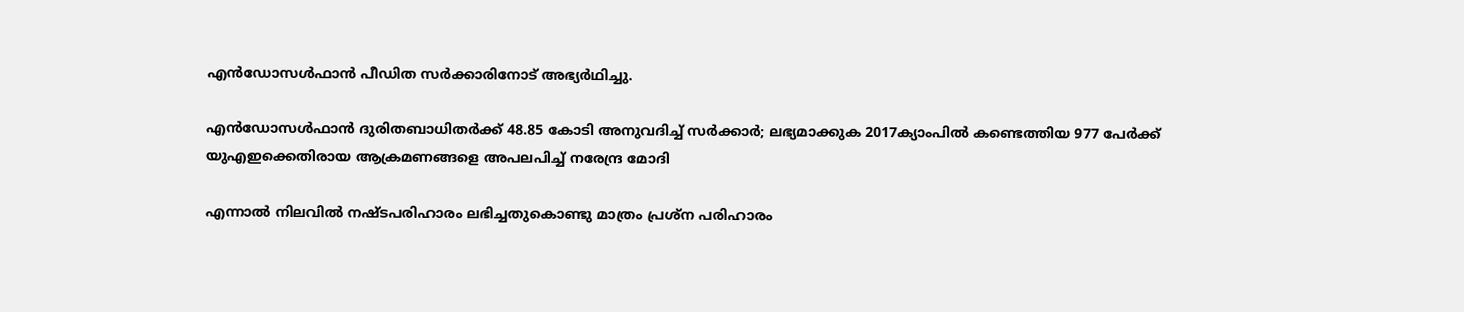എൻഡോസൾഫാൻ പീഡിത സർക്കാരിനോട് അഭ്യർഥിച്ചു.

എൻഡോസൾഫാൻ ദുരിതബാധിതർക്ക് 48.85 കോടി അനുവദിച്ച് സർക്കാർ; ലഭ്യമാക്കുക 2017ക്യാംപിൽ കണ്ടെത്തിയ 977 പേർക്ക്
യുഎഇക്കെതിരായ ആക്രമണങ്ങളെ അപലപിച്ച് നരേന്ദ്ര മോദി

എന്നാൽ നിലവിൽ നഷ്ടപരിഹാരം ലഭിച്ചതുകൊണ്ടു മാത്രം പ്രശ്ന പരിഹാരം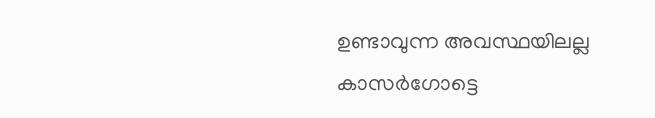ഉണ്ടാവുന്ന അവസ്ഥയിലല്ല കാസർഗോട്ടെ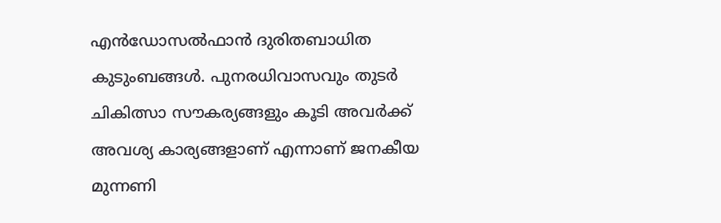എൻഡോസൽഫാൻ ദുരിതബാധിത കുടുംബങ്ങൾ. പുനരധിവാസവും തുടർ ചികിത്സാ സൗകര്യങ്ങളും കൂടി അവർക്ക് അവശ്യ കാര്യങ്ങളാണ് എന്നാണ് ജനകീയ മുന്നണി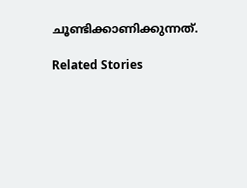ചൂണ്ടിക്കാണിക്കുന്നത്.

Related Stories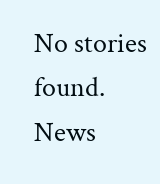No stories found.
News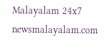Malayalam 24x7
newsmalayalam.com